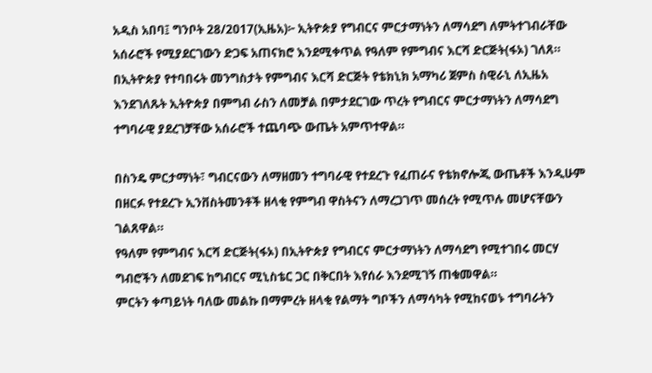አዲስ አበባ፤ ግንቦት 28/2017(ኢዜአ)፦ ኢትዮጵያ የግብርና ምርታማነትን ለማሳደግ ለምትተገብራቸው አሰራሮች የሚያደርገውን ድጋፍ አጠናክሮ እንደሚቀጥል የዓለም የምግብና እርሻ ድርጅት(ፋኦ) ገለጸ።
በኢትዮጵያ የተባበሩት መንግስታት የምግብና እርሻ ድርጅት የቴክኒክ አማካሪ ጀምስ ስዊራኒ ለኢዜአ እንደገለጹት ኢትዮጵያ በምግብ ራስን ለመቻል በምታደርገው ጥረት የግብርና ምርታማነትን ለማሳደግ ተግባራዊ ያደረገቻቸው አሰራሮች ተጨባጭ ውጤት አምጥተዋል።

በስንዴ ምርታማነት፣ ግብርናውን ለማዘመን ተግባራዊ የተደረጉ የፈጠራና የቴክኖሎጂ ውጤቶች እንዲሁም በዘርፉ የተደረጉ ኢንቨስትመንቶች ዘላቂ የምግብ ዋስትናን ለማረጋገጥ መሰረት የሚጥሉ መሆናቸውን ገልጸዋል።
የዓለም የምግብና እርሻ ድርጅት(ፋኦ) በኢትዮጵያ የግብርና ምርታማነትን ለማሳደግ የሚተገበሩ መርሃ ግብሮችን ለመደገፍ ከግብርና ሚኒስቴር ጋር በቅርበት እየሰራ እንደሚገኝ ጠቁመዋል።
ምርትን ቀጣይነት ባለው መልኩ በማምረት ዘላቂ የልማት ግቦችን ለማሳካት የሚከናወኑ ተግባራትን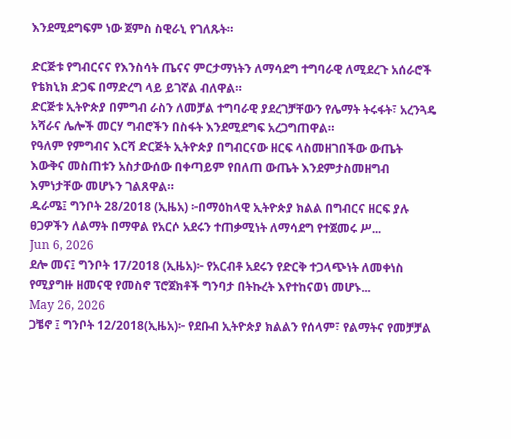እንደሚደግፍም ነው ጀምስ ስዊራኒ የገለጹት።

ድርጅቱ የግብርናና የእንስሳት ጤናና ምርታማነትን ለማሳደግ ተግባራዊ ለሚደረጉ አሰራሮች የቴክኒክ ድጋፍ በማድረግ ላይ ይገኛል ብለዋል።
ድርጅቱ ኢትዮጵያ በምግብ ራስን ለመቻል ተግባራዊ ያደረገቻቸውን የሌማት ትሩፋት፣ አረንጓዴ አሻራና ሌሎች መርሃ ግብሮችን በስፋት እንደሚደግፍ አረጋግጠዋል።
የዓለም የምግብና እርሻ ድርጅት ኢትዮጵያ በግብርናው ዘርፍ ላስመዘገበችው ውጤት እውቅና መስጠቱን አስታውሰው በቀጣይም የበለጠ ውጤት እንደምታስመዘግብ እምነታቸው መሆኑን ገልጸዋል።
ዱራሜ፤ ግንቦት 28/2018 (ኢዜአ) ፦በማዕከላዊ ኢትዮጵያ ክልል በግብርና ዘርፍ ያሉ ፀጋዎችን ለልማት በማዋል የአርሶ አደሩን ተጠቃሚነት ለማሳደግ የተጀመሩ ሥ...
Jun 6, 2026
ደሎ መና፤ ግንቦት 17/2018 (ኢዜአ)፦ የአርብቶ አደሩን የድርቅ ተጋላጭነት ለመቀነስ የሚያግዙ ዘመናዊ የመስኖ ፕሮጀክቶች ግንባታ በትኩረት እየተከናወነ መሆኑ...
May 26, 2026
ጋቼኖ ፤ ግንቦት 12/2018(ኢዜአ)፦ የደቡብ ኢትዮጵያ ክልልን የሰላም፣ የልማትና የመቻቻል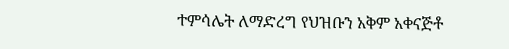ተምሳሌት ለማድረግ የህዝቡን አቅም አቀናጅቶ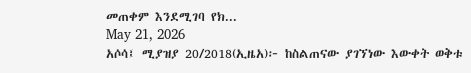መጠቀም እንደሚገባ የክ...
May 21, 2026
አሶሳ፤ ሚያዝያ 20/2018(ኢዜአ)፦ ከስልጠናው ያገኘነው እውቀት ወቅቱ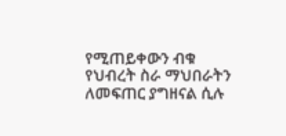የሚጠይቀውን ብቁ የህብረት ስራ ማህበራትን ለመፍጠር ያግዘናል ሲሉ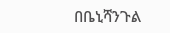በቤኒሻንጉል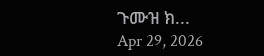ጉሙዝ ክ...
Apr 29, 2026